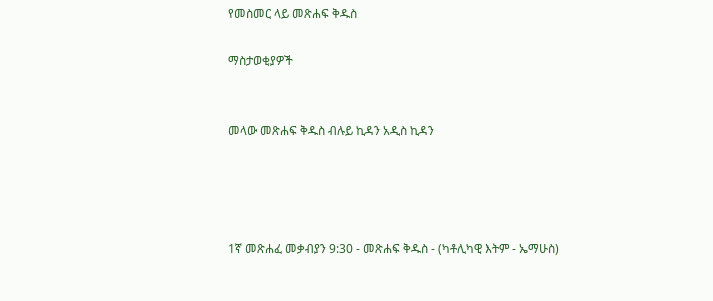የመስመር ላይ መጽሐፍ ቅዱስ

ማስታወቂያዎች


መላው መጽሐፍ ቅዱስ ብሉይ ኪዳን አዲስ ኪዳን




1ኛ መጽሐፈ መቃብያን 9:30 - መጽሐፍ ቅዱስ - (ካቶሊካዊ እትም - ኤማሁስ)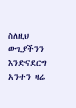ስለዚህ ውጊያችንን እንድናደርግ አንተን ዛሬ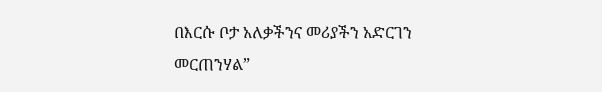በእርሱ ቦታ አለቃችንና መሪያችን አድርገን መርጠንሃል”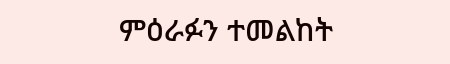ምዕራፉን ተመልከት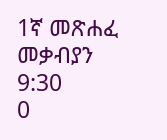1ኛ መጽሐፈ መቃብያን 9:30
0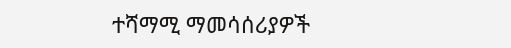ተሻማሚ ማመሳሰሪያዎች